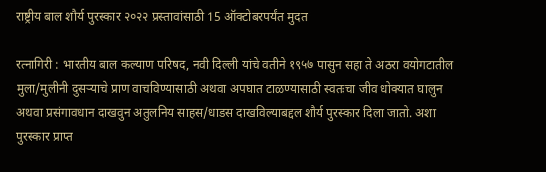राष्ट्रीय बाल शौर्य पुरस्कार २०२२ प्रस्तावांसाठी 15 ऑक्टोबरपर्यंत मुदत

रत्नागिरी : भारतीय बाल कल्याण परिषद, नवी दिल्ली यांचे वतीने १९५७ पासुन सहा ते अठरा वयोगटातील मुला/मुलीनी दुसऱ्याचे प्राण वाचविण्यासाठी अथवा अपघात टाळण्यासाठी स्वतःचा जीव धोक्यात घालुन अथवा प्रसंगावधान दाखवुन अतुलनिय साहस/धाडस दाखविल्याबद्दल शौर्य पुरस्कार दिला जातो. अशा पुरस्कार प्राप्त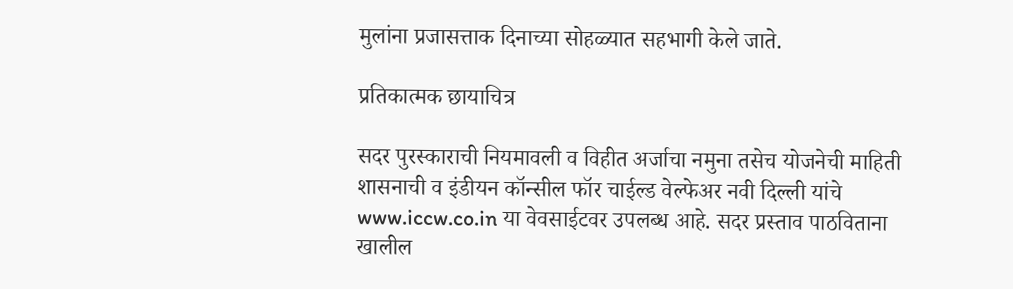मुलांना प्रजासत्ताक दिनाच्या सोहळ्यात सहभागी केले जाते.

प्रतिकात्मक छायाचित्र

सदर पुरस्काराची नियमावली व विहीत अर्जाचा नमुना तसेच योजनेची माहिती शासनाची व इंडीयन कॉन्सील फॉर चाईल्ड वेल्फेअर नवी दिल्ली यांचे www.iccw.co.in या वेवसाईटवर उपलब्ध आहे. सदर प्रस्ताव पाठविताना खालील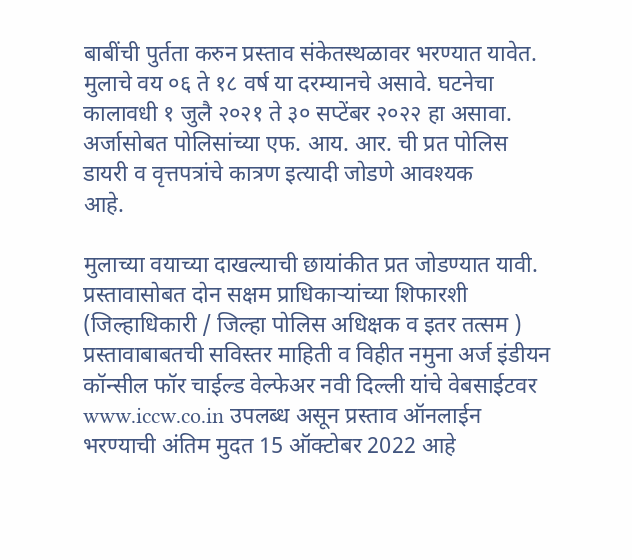बाबींची पुर्तता करुन प्रस्ताव संकेतस्थळावर भरण्यात यावेत. मुलाचे वय ०६ ते १८ वर्ष या दरम्यानचे असावे. घटनेचा कालावधी १ जुलै २०२१ ते ३० सप्टेंबर २०२२ हा असावा. अर्जासोबत पोलिसांच्या एफ. आय. आर. ची प्रत पोलिस डायरी व वृत्तपत्रांचे कात्रण इत्यादी जोडणे आवश्यक
आहे.

मुलाच्या वयाच्या दाखल्याची छायांकीत प्रत जोडण्यात यावी. प्रस्तावासोबत दोन सक्षम प्राधिकाऱ्यांच्या शिफारशी (जिल्हाधिकारी / जिल्हा पोलिस अधिक्षक व इतर तत्सम ) प्रस्तावाबाबतची सविस्तर माहिती व विहीत नमुना अर्ज इंडीयन कॉन्सील फॉर चाईल्ड वेल्फेअर नवी दिल्ली यांचे वेबसाईटवर www.iccw.co.in उपलब्ध असून प्रस्ताव ऑनलाईन भरण्याची अंतिम मुदत 15 ऑक्टोबर 2022 आहे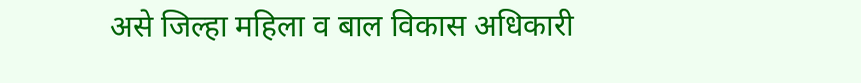असे जिल्हा महिला व बाल विकास अधिकारी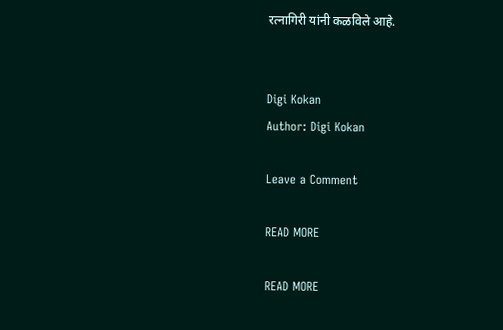रत्नागिरी यांनी कळविले आहे.


Digi Kokan
Author: Digi Kokan

Leave a Comment

READ MORE

READ MORE